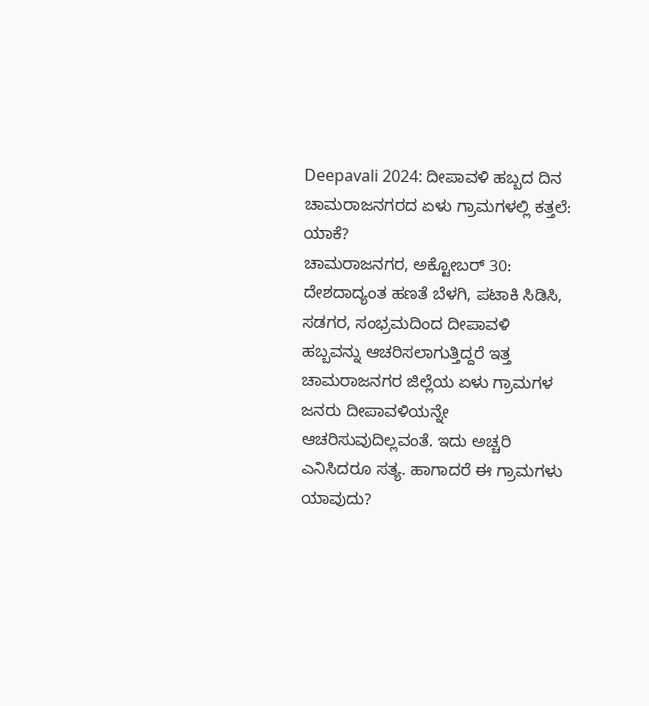Deepavali 2024: ದೀಪಾವಳಿ ಹಬ್ಬದ ದಿನ ಚಾಮರಾಜನಗರದ ಏಳು ಗ್ರಾಮಗಳಲ್ಲಿ ಕತ್ತಲೆ: ಯಾಕೆ?
ಚಾಮರಾಜನಗರ, ಅಕ್ಟೋಬರ್ 30: ದೇಶದಾದ್ಯಂತ ಹಣತೆ ಬೆಳಗಿ, ಪಟಾಕಿ ಸಿಡಿಸಿ, ಸಡಗರ, ಸಂಭ್ರಮದಿಂದ ದೀಪಾವಳಿ ಹಬ್ಬವನ್ನು ಆಚರಿಸಲಾಗುತ್ತಿದ್ದರೆ ಇತ್ತ ಚಾಮರಾಜನಗರ ಜಿಲ್ಲೆಯ ಏಳು ಗ್ರಾಮಗಳ ಜನರು ದೀಪಾವಳಿಯನ್ನೇ ಆಚರಿಸುವುದಿಲ್ಲವಂತೆ. ಇದು ಅಚ್ಚರಿ ಎನಿಸಿದರೂ ಸತ್ಯ. ಹಾಗಾದರೆ ಈ ಗ್ರಾಮಗಳು ಯಾವುದು?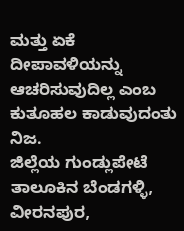ಮತ್ತು ಏಕೆ ದೀಪಾವಳಿಯನ್ನು ಆಚರಿಸುವುದಿಲ್ಲ ಎಂಬ ಕುತೂಹಲ ಕಾಡುವುದಂತು ನಿಜ.
ಜಿಲ್ಲೆಯ ಗುಂಡ್ಲುಪೇಟೆ ತಾಲೂಕಿನ ಬೆಂಡಗಳ್ಳಿ, ವೀರನಪುರ,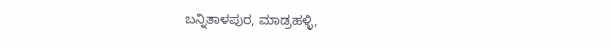ಬನ್ನಿತಾಳಪುರ, ಮಾಡ್ರಹಳ್ಳಿ,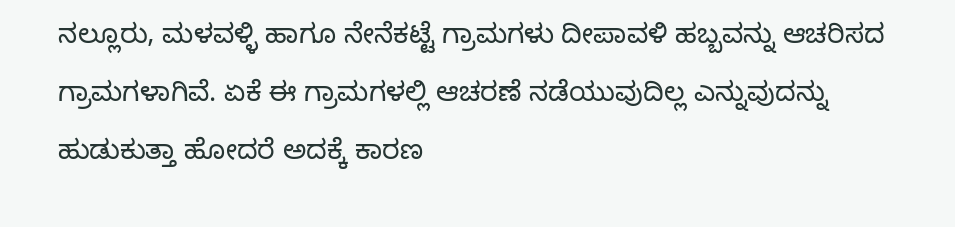ನಲ್ಲೂರು, ಮಳವಳ್ಳಿ ಹಾಗೂ ನೇನೆಕಟ್ಟೆ ಗ್ರಾಮಗಳು ದೀಪಾವಳಿ ಹಬ್ಬವನ್ನು ಆಚರಿಸದ ಗ್ರಾಮಗಳಾಗಿವೆ. ಏಕೆ ಈ ಗ್ರಾಮಗಳಲ್ಲಿ ಆಚರಣೆ ನಡೆಯುವುದಿಲ್ಲ ಎನ್ನುವುದನ್ನು ಹುಡುಕುತ್ತಾ ಹೋದರೆ ಅದಕ್ಕೆ ಕಾರಣ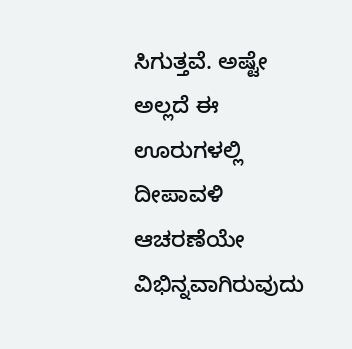ಸಿಗುತ್ತವೆ. ಅಷ್ಟೇ ಅಲ್ಲದೆ ಈ ಊರುಗಳಲ್ಲಿ ದೀಪಾವಳಿ ಆಚರಣೆಯೇ ವಿಭಿನ್ನವಾಗಿರುವುದು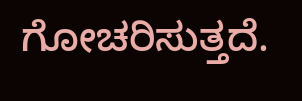ಗೋಚರಿಸುತ್ತದೆ.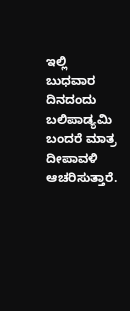ಇಲ್ಲಿ ಬುಧವಾರ ದಿನದಂದು ಬಲಿಪಾಡ್ಯಮಿ ಬಂದರೆ ಮಾತ್ರ ದೀಪಾವಳಿ ಆಚರಿಸುತ್ತಾರೆ.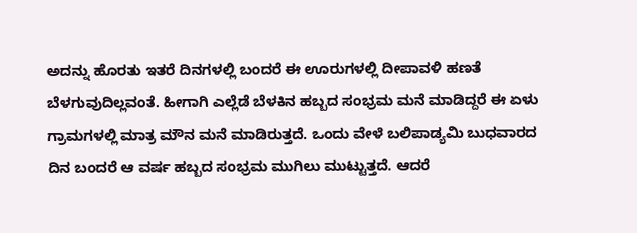ಅದನ್ನು ಹೊರತು ಇತರೆ ದಿನಗಳಲ್ಲಿ ಬಂದರೆ ಈ ಊರುಗಳಲ್ಲಿ ದೀಪಾವಳಿ ಹಣತೆ ಬೆಳಗುವುದಿಲ್ಲವಂತೆ. ಹೀಗಾಗಿ ಎಲ್ಲೆಡೆ ಬೆಳಕಿನ ಹಬ್ಬದ ಸಂಭ್ರಮ ಮನೆ ಮಾಡಿದ್ದರೆ ಈ ಏಳು ಗ್ರಾಮಗಳಲ್ಲಿ ಮಾತ್ರ ಮೌನ ಮನೆ ಮಾಡಿರುತ್ತದೆ. ಒಂದು ವೇಳೆ ಬಲಿಪಾಡ್ಯಮಿ ಬುಧವಾರದ ದಿನ ಬಂದರೆ ಆ ವರ್ಷ ಹಬ್ಬದ ಸಂಭ್ರಮ ಮುಗಿಲು ಮುಟ್ಟುತ್ತದೆ. ಆದರೆ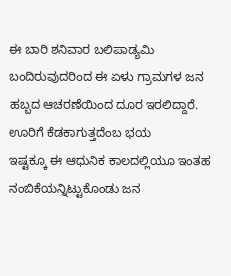ಈ ಬಾರಿ ಶನಿವಾರ ಬಲಿಪಾಡ್ಯಮಿ ಬಂದಿರುವುದರಿಂದ ಈ ಏಳು ಗ್ರಾಮಗಳ ಜನ ಹಬ್ಬದ ಆಚರಣೆಯಿಂದ ದೂರ ಇರಲಿದ್ದಾರೆ.
ಊರಿಗೆ ಕೆಡಕಾಗುತ್ತದೆಂಬ ಭಯ
ಇಷ್ಟಕ್ಕೂ ಈ ಆಧುನಿಕ ಕಾಲದಲ್ಲಿಯೂ ಇಂತಹ ನಂಬಿಕೆಯನ್ನಿಟ್ಟುಕೊಂಡು ಜನ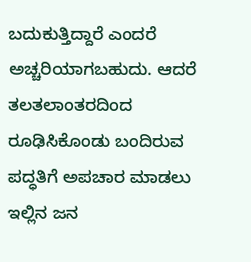ಬದುಕುತ್ತಿದ್ದಾರೆ ಎಂದರೆ ಅಚ್ಚರಿಯಾಗಬಹುದು. ಆದರೆ ತಲತಲಾಂತರದಿಂದ ರೂಢಿಸಿಕೊಂಡು ಬಂದಿರುವ ಪದ್ಧತಿಗೆ ಅಪಚಾರ ಮಾಡಲು ಇಲ್ಲಿನ ಜನ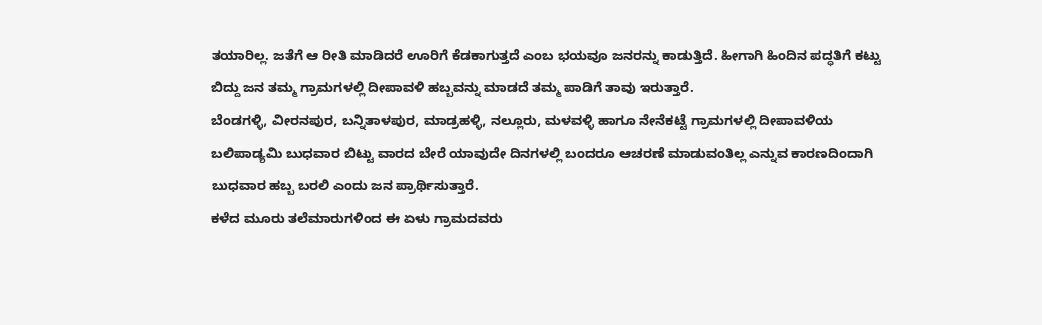ತಯಾರಿಲ್ಲ. ಜತೆಗೆ ಆ ರೀತಿ ಮಾಡಿದರೆ ಊರಿಗೆ ಕೆಡಕಾಗುತ್ತದೆ ಎಂಬ ಭಯವೂ ಜನರನ್ನು ಕಾಡುತ್ತಿದೆ. ಹೀಗಾಗಿ ಹಿಂದಿನ ಪದ್ಧತಿಗೆ ಕಟ್ಟು ಬಿದ್ದು ಜನ ತಮ್ಮ ಗ್ರಾಮಗಳಲ್ಲಿ ದೀಪಾವಳಿ ಹಬ್ಬವನ್ನು ಮಾಡದೆ ತಮ್ಮ ಪಾಡಿಗೆ ತಾವು ಇರುತ್ತಾರೆ.
ಬೆಂಡಗಳ್ಳಿ, ವೀರನಪುರ, ಬನ್ನಿತಾಳಪುರ, ಮಾಡ್ರಹಳ್ಳಿ, ನಲ್ಲೂರು, ಮಳವಳ್ಳಿ ಹಾಗೂ ನೇನೆಕಟ್ಟೆ ಗ್ರಾಮಗಳಲ್ಲಿ ದೀಪಾವಳಿಯ ಬಲಿಪಾಡ್ಯಮಿ ಬುಧವಾರ ಬಿಟ್ಟು ವಾರದ ಬೇರೆ ಯಾವುದೇ ದಿನಗಳಲ್ಲಿ ಬಂದರೂ ಆಚರಣೆ ಮಾಡುವಂತಿಲ್ಲ ಎನ್ನುವ ಕಾರಣದಿಂದಾಗಿ ಬುಧವಾರ ಹಬ್ಬ ಬರಲಿ ಎಂದು ಜನ ಪ್ರಾರ್ಥಿಸುತ್ತಾರೆ.
ಕಳೆದ ಮೂರು ತಲೆಮಾರುಗಳಿಂದ ಈ ಏಳು ಗ್ರಾಮದವರು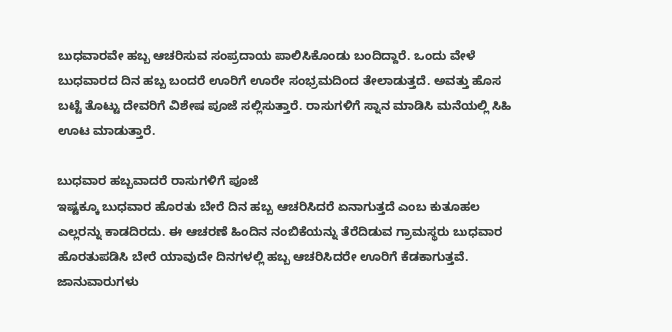ಬುಧವಾರವೇ ಹಬ್ಬ ಆಚರಿಸುವ ಸಂಪ್ರದಾಯ ಪಾಲಿಸಿಕೊಂಡು ಬಂದಿದ್ದಾರೆ. ಒಂದು ವೇಳೆ ಬುಧವಾರದ ದಿನ ಹಬ್ಬ ಬಂದರೆ ಊರಿಗೆ ಊರೇ ಸಂಭ್ರಮದಿಂದ ತೇಲಾಡುತ್ತದೆ. ಅವತ್ತು ಹೊಸ ಬಟ್ಟೆ ತೊಟ್ಟು ದೇವರಿಗೆ ವಿಶೇಷ ಪೂಜೆ ಸಲ್ಲಿಸುತ್ತಾರೆ. ರಾಸುಗಳಿಗೆ ಸ್ನಾನ ಮಾಡಿಸಿ ಮನೆಯಲ್ಲಿ ಸಿಹಿ ಊಟ ಮಾಡುತ್ತಾರೆ.

ಬುಧವಾರ ಹಬ್ಬವಾದರೆ ರಾಸುಗಳಿಗೆ ಪೂಜೆ
ಇಷ್ಟಕ್ಕೂ ಬುಧವಾರ ಹೊರತು ಬೇರೆ ದಿನ ಹಬ್ಬ ಆಚರಿಸಿದರೆ ಏನಾಗುತ್ತದೆ ಎಂಬ ಕುತೂಹಲ ಎಲ್ಲರನ್ನು ಕಾಡದಿರದು. ಈ ಆಚರಣೆ ಹಿಂದಿನ ನಂಬಿಕೆಯನ್ನು ತೆರೆದಿಡುವ ಗ್ರಾಮಸ್ಥರು ಬುಧವಾರ ಹೊರತುಪಡಿಸಿ ಬೇರೆ ಯಾವುದೇ ದಿನಗಳಲ್ಲಿ ಹಬ್ಬ ಆಚರಿಸಿದರೇ ಊರಿಗೆ ಕೆಡಕಾಗುತ್ತವೆ. ಜಾನುವಾರುಗಳು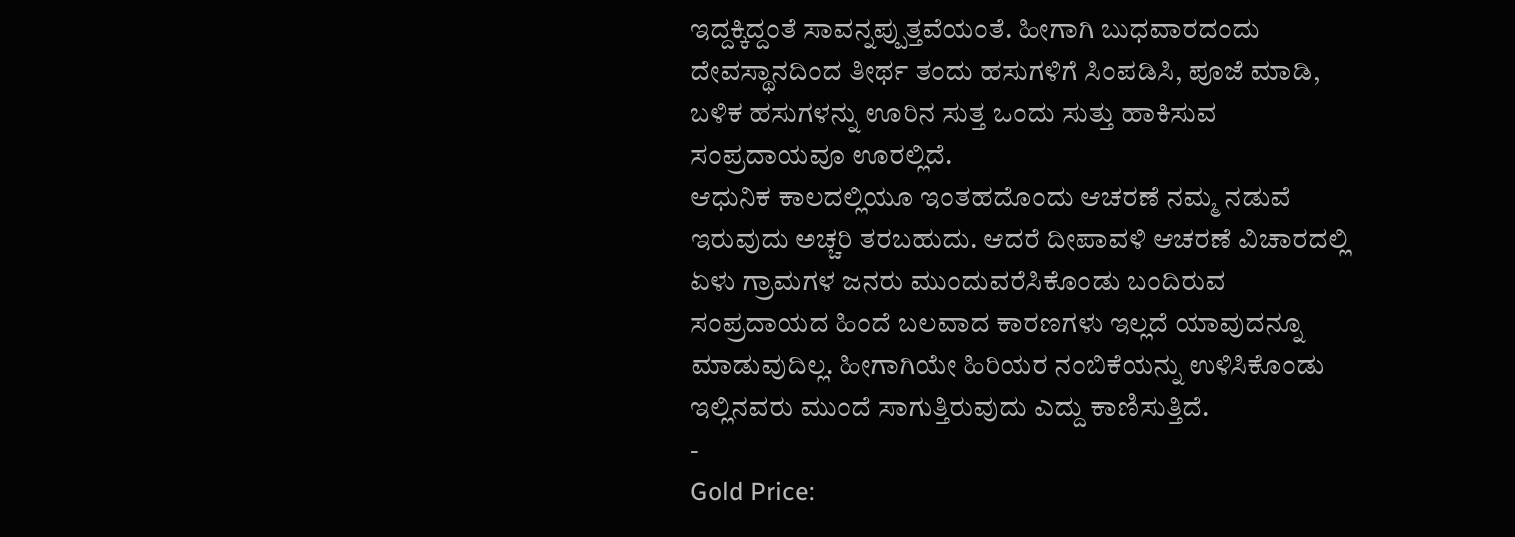ಇದ್ದಕ್ಕಿದ್ದಂತೆ ಸಾವನ್ನಪ್ಪುತ್ತವೆಯಂತೆ. ಹೀಗಾಗಿ ಬುಧವಾರದಂದು ದೇವಸ್ಥಾನದಿಂದ ತೀರ್ಥ ತಂದು ಹಸುಗಳಿಗೆ ಸಿಂಪಡಿಸಿ, ಪೂಜೆ ಮಾಡಿ, ಬಳಿಕ ಹಸುಗಳನ್ನು ಊರಿನ ಸುತ್ತ ಒಂದು ಸುತ್ತು ಹಾಕಿಸುವ ಸಂಪ್ರದಾಯವೂ ಊರಲ್ಲಿದೆ.
ಆಧುನಿಕ ಕಾಲದಲ್ಲಿಯೂ ಇಂತಹದೊಂದು ಆಚರಣೆ ನಮ್ಮ ನಡುವೆ ಇರುವುದು ಅಚ್ಚರಿ ತರಬಹುದು. ಆದರೆ ದೀಪಾವಳಿ ಆಚರಣೆ ವಿಚಾರದಲ್ಲಿ ಏಳು ಗ್ರಾಮಗಳ ಜನರು ಮುಂದುವರೆಸಿಕೊಂಡು ಬಂದಿರುವ ಸಂಪ್ರದಾಯದ ಹಿಂದೆ ಬಲವಾದ ಕಾರಣಗಳು ಇಲ್ಲದೆ ಯಾವುದನ್ನೂ ಮಾಡುವುದಿಲ್ಲ. ಹೀಗಾಗಿಯೇ ಹಿರಿಯರ ನಂಬಿಕೆಯನ್ನು ಉಳಿಸಿಕೊಂಡು ಇಲ್ಲಿನವರು ಮುಂದೆ ಸಾಗುತ್ತಿರುವುದು ಎದ್ದು ಕಾಣಿಸುತ್ತಿದೆ.
-
Gold Price: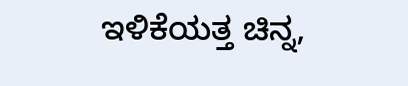ಇಳಿಕೆಯತ್ತ ಚಿನ್ನ,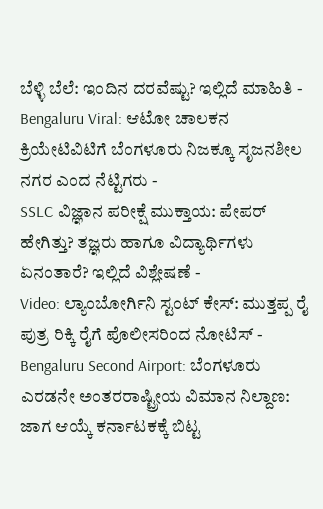ಬೆಳ್ಳಿ ಬೆಲೆ: ಇಂದಿನ ದರವೆಷ್ಟು? ಇಲ್ಲಿದೆ ಮಾಹಿತಿ -
Bengaluru Viral: ಆಟೋ ಚಾಲಕನ ಕ್ರಿಯೇಟಿವಿಟಿಗೆ ಬೆಂಗಳೂರು ನಿಜಕ್ಕೂ ಸೃಜನಶೀಲ ನಗರ ಎಂದ ನೆಟ್ಟಿಗರು -
SSLC ವಿಜ್ಞಾನ ಪರೀಕ್ಷೆ ಮುಕ್ತಾಯ: ಪೇಪರ್ ಹೇಗಿತ್ತು? ತಜ್ಞರು ಹಾಗೂ ವಿದ್ಯಾರ್ಥಿಗಳು ಏನಂತಾರೆ? ಇಲ್ಲಿದೆ ವಿಶ್ಲೇಷಣೆ -
Video: ಲ್ಯಾಂಬೋರ್ಗಿನಿ ಸ್ಟಂಟ್ ಕೇಸ್: ಮುತ್ತಪ್ಪ ರೈ ಪುತ್ರ ರಿಕ್ಕಿ ರೈಗೆ ಪೊಲೀಸರಿಂದ ನೋಟಿಸ್ -
Bengaluru Second Airport: ಬೆಂಗಳೂರು ಎರಡನೇ ಅಂತರರಾಷ್ಟ್ರೀಯ ವಿಮಾನ ನಿಲ್ದಾಣ: ಜಾಗ ಆಯ್ಕೆ ಕರ್ನಾಟಕಕ್ಕೆ ಬಿಟ್ಟ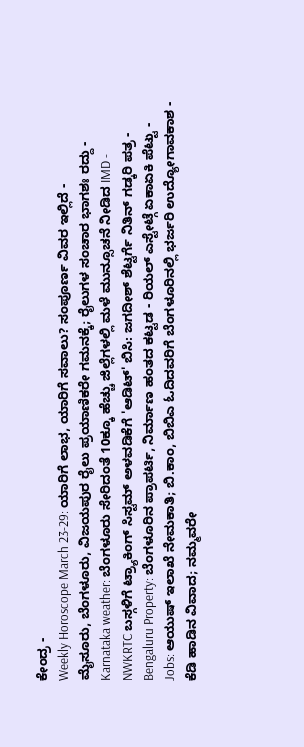ಕೇಂದ್ರ -
Weekly Horoscope March 23-29: ಯಾರಿಗೆ ಲಾಭ, ಯಾರಿಗೆ ಸವಾಲು? ಸಂಪೂರ್ಣ ವಿವರ ಇಲ್ಲಿದೆ -
ಮೈಸೂರು, ಬೆಂಗಳೂರು, ವಿಜಯಪುರ ರೈಲು ಪ್ರಯಾಣಿಕರೇ ಗಮನಕ್ಕೆ; ರೈಲುಗಳ ಸಂಚಾರ ಭಾಗಶಃ ರದ್ದು -
Karnataka weather: ಬೆಂಗಳೂರು ಸೇರಿದಂತೆ 10ಕ್ಕೂ ಹೆಚ್ಚು ಜಿಲ್ಲೆಗಳಲ್ಲಿ ಮಳೆ ಮುನ್ಸೂಚನೆ ನೀಡಿದ IMD -
NWKRTC ಬಸ್ಗಳಿಗೆ ಟ್ರ್ಯಾಕಿಂಗ್ ಸಿಸ್ಟಮ್ ಅಳವಡಿಕೆಗೆ 'ಆಡಿಟ್' ಬಿಸಿ: ಜಗದೀಶ್ ಶೆಟ್ಟರ್ಗೆ ನಿತಿನ್ ಗಡ್ಕರಿ ಪತ್ರ -
Bengaluru Property: ಬೆಂಗಳೂರಿನ ಪ್ರಾಪರ್ಟಿ, ನಿರ್ಮಾಣ ಹಂತದ ಕಟ್ಟಡ - ರಿಯಲ್ ಎಸ್ಟೇಟ್ಗೆ ಏಕಾಏಕಿ ಪೆಟ್ಟು -
Jobs: ಆಯುಷ್ ಇಲಾಖೆ ನೇಮಕಾತಿ; ಬಿ.ಕಾಂ, ಬಿಬಿಎ ಓದಿದವರಿಗೆ ಬೆಂಗಳೂರಿನಲ್ಲಿ ಭರ್ಜರಿ ಉದ್ಯೋಗಾವಕಾಶ -
ಕೆಡಿ ಹಾಡಿನ ವಿವಾದ; ನಮ್ಮವರೇ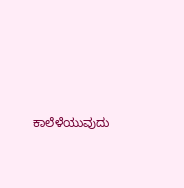ಕಾಲೆಳೆಯುವುದು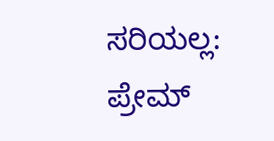ಸರಿಯಲ್ಲ: ಪ್ರೇಮ್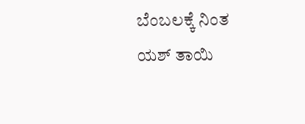ಬೆಂಬಲಕ್ಕೆ ನಿಂತ ಯಶ್ ತಾಯಿ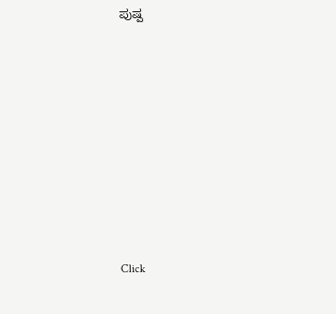ಪುಷ್ಪ












Click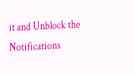it and Unblock the Notifications